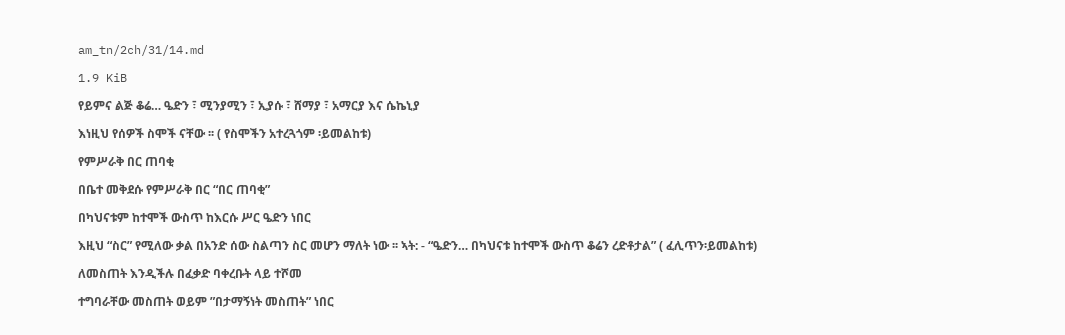am_tn/2ch/31/14.md

1.9 KiB

የይምና ልጅ ቆሬ… ዔድን ፣ ሚንያሚን ፣ ኢያሱ ፣ ሸማያ ፣ አማርያ እና ሴኬኒያ

እነዚህ የሰዎች ስሞች ናቸው ፡፡ ( የስሞችን አተረጓጎም ፡ይመልከቱ)

የምሥራቅ በር ጠባቂ

በቤተ መቅደሱ የምሥራቅ በር “በር ጠባቂ”

በካህናቱም ከተሞች ውስጥ ከእርሱ ሥር ዔድን ነበር

እዚህ “ስር” የሚለው ቃል በአንድ ሰው ስልጣን ስር መሆን ማለት ነው ፡፡ ኣት: - “ዔድን… በካህናቱ ከተሞች ውስጥ ቆሬን ረድቶታል” ( ፈሊጥን፡ይመልከቱ)

ለመስጠት እንዲችሉ በፈቃድ ባቀረቡት ላይ ተሾመ

ተግባራቸው መስጠት ወይም ”በታማኝነት መስጠት” ነበር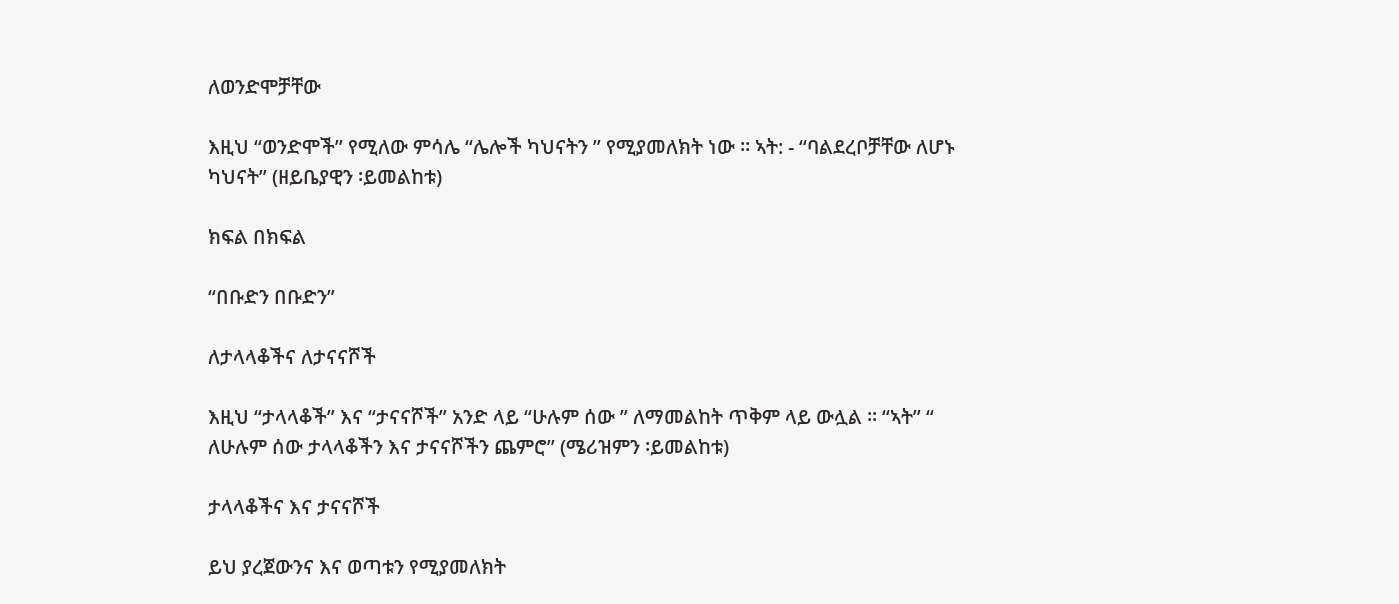ለወንድሞቻቸው

እዚህ “ወንድሞች” የሚለው ምሳሌ “ሌሎች ካህናትን ” የሚያመለክት ነው ፡፡ ኣት: - “ባልደረቦቻቸው ለሆኑ ካህናት” (ዘይቤያዊን ፡ይመልከቱ)

ክፍል በክፍል

“በቡድን በቡድን”

ለታላላቆችና ለታናናሾች

እዚህ “ታላላቆች” እና “ታናናሾች” አንድ ላይ “ሁሉም ሰው ” ለማመልከት ጥቅም ላይ ውሏል ፡፡ “ኣት” “ ለሁሉም ሰው ታላላቆችን እና ታናናሾችን ጨምሮ” (ሜሪዝምን ፡ይመልከቱ)

ታላላቆችና እና ታናናሾች

ይህ ያረጀውንና እና ወጣቱን የሚያመለክት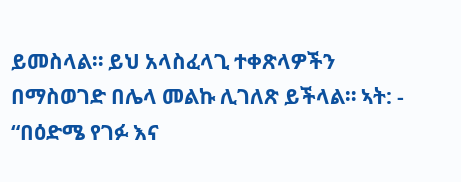ይመስላል። ይህ አላስፈላጊ ተቀጽላዎችን በማስወገድ በሌላ መልኩ ሊገለጽ ይችላል። ኣት: - “በዕድሜ የገፉ እና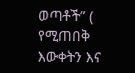ወጣቶች” ( የሚጠበቅ እውቀትን እና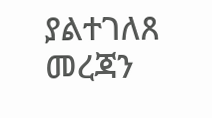ያልተገለጸ መረጃን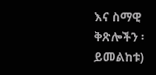እና ስማዊ ቅጽሎችን ፡ይመልከቱ)